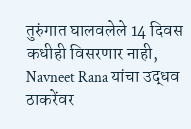तुरुंगात घालवलेले 14 दिवस कधीही विसरणार नाही, Navneet Rana यांचा उद्धव ठाकरेंवर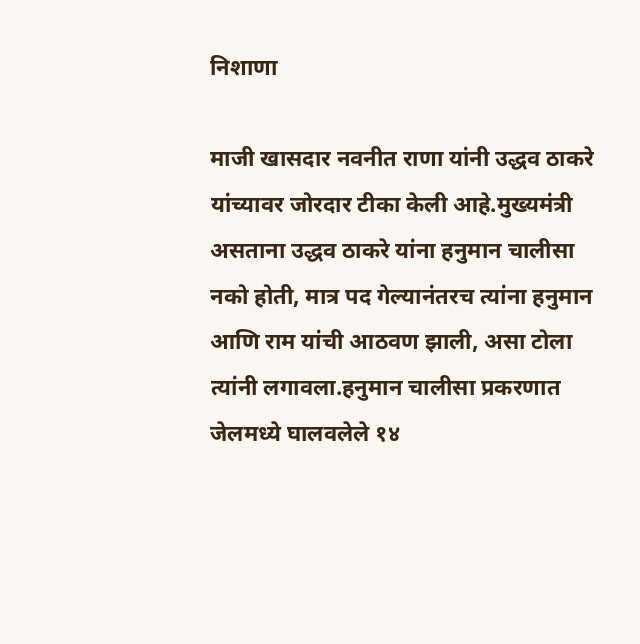निशाणा

माजी खासदार नवनीत राणा यांनी उद्धव ठाकरे यांच्यावर जोरदार टीका केली आहे.मुख्यमंत्री असताना उद्धव ठाकरे यांना हनुमान चालीसा नको होती, मात्र पद गेल्यानंतरच त्यांना हनुमान आणि राम यांची आठवण झाली, असा टोला त्यांनी लगावला.हनुमान चालीसा प्रकरणात जेलमध्ये घालवलेले १४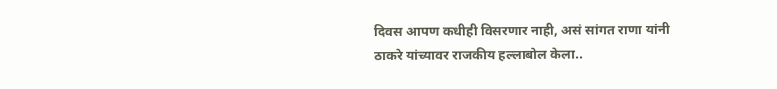दिवस आपण कधीही विसरणार नाही, असं सांगत राणा यांनी ठाकरे यांच्यावर राजकीय हल्लाबोल केला..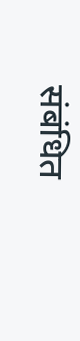संबंधित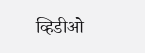व्हिडीओ